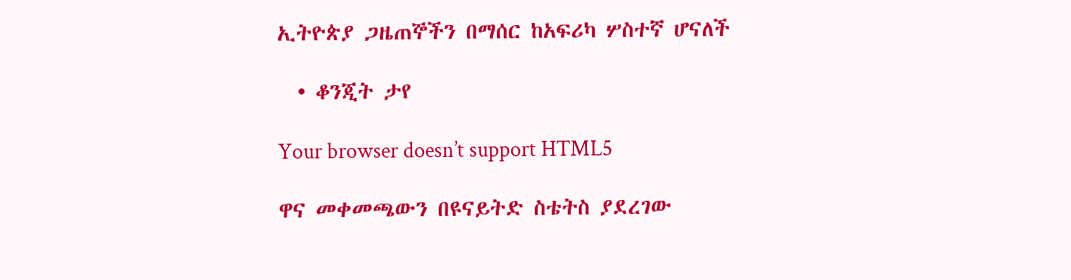ኢትዮጵያ ጋዜጠኞችን በማሰር ከአፍሪካ ሦስተኛ ሆናለች

  • ቆንጂት ታየ

Your browser doesn’t support HTML5

ዋና መቀመጫውን በዩናይትድ ስቴትስ ያደረገው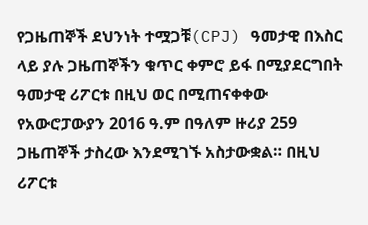የጋዜጠኞች ደህንነት ተሟጋቹ(CPJ) ዓመታዊ በእስር ላይ ያሉ ጋዜጠኞችን ቁጥር ቀምሮ ይፋ በሚያደርግበት ዓመታዊ ሪፖርቱ በዚህ ወር በሚጠናቀቀው የአውሮፓውያን 2016 ዓ.ም በዓለም ዙሪያ 259 ጋዜጠኞች ታስረው እንደሚገኙ አስታውቋል። በዚህ ሪፖርቱ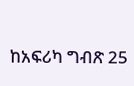ከአፍሪካ ግብጽ 25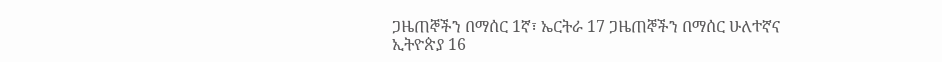ጋዜጠኞችን በማሰር 1ኛ፣ ኤርትራ 17 ጋዜጠኞችን በማሰር ሁለተኛና ኢትዮጵያ 16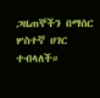ጋዜጠኞችን በማሰር ሦስተኛ ሀገር ተብላለች።